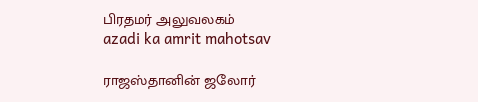பிரதமர் அலுவலகம்
azadi ka amrit mahotsav

ராஜஸ்தானின் ஜலோர்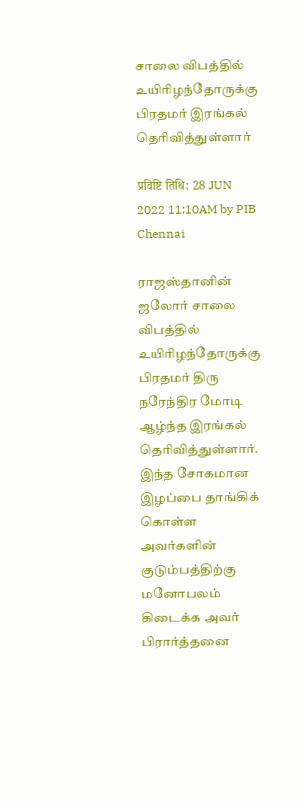சாலை விபத்தில் உயிரிழந்தோருக்கு பிரதமர் இரங்கல் தெரிவித்துள்ளார்

प्रविष्टि तिथि: 28 JUN 2022 11:10AM by PIB Chennai

ராஜஸ்தானின் ஜலோர் சாலை விபத்தில் உயிரிழந்தோருக்கு பிரதமர் திரு நரேந்திர மோடி ஆழ்ந்த இரங்கல் தெரிவித்துள்ளார். இந்த சோகமான இழப்பை தாங்கிக் கொள்ள அவர்களின் குடும்பத்திற்கு மனோபலம் கிடைக்க அவர் பிரார்த்தனை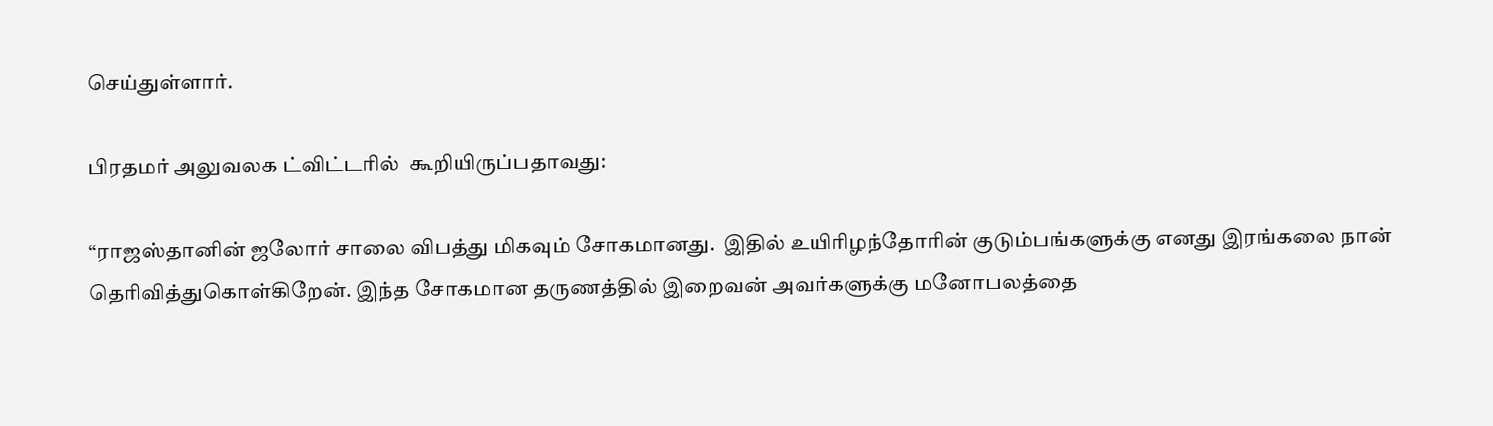செய்துள்ளார்.

பிரதமர் அலுவலக ட்விட்டரில்  கூறியிருப்பதாவது:

“ராஜஸ்தானின் ஜலோர் சாலை விபத்து மிகவும் சோகமானது.  இதில் உயிரிழந்தோரின் குடும்பங்களுக்கு எனது இரங்கலை நான் தெரிவித்துகொள்கிறேன். இந்த சோகமான தருணத்தில் இறைவன் அவர்களுக்கு மனோபலத்தை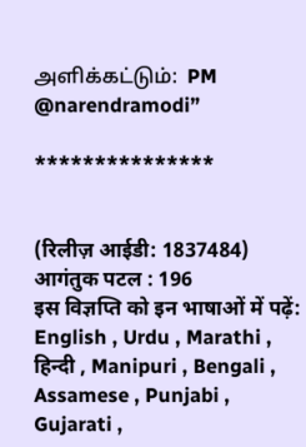அளிக்கட்டும்:  PM @narendramodi”

***************


(रिलीज़ आईडी: 1837484) आगंतुक पटल : 196
इस विज्ञप्ति को इन भाषाओं में पढ़ें: English , Urdu , Marathi , हिन्दी , Manipuri , Bengali , Assamese , Punjabi , Gujarati ,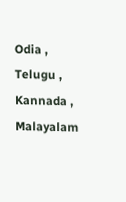Odia , Telugu , Kannada , Malayalam